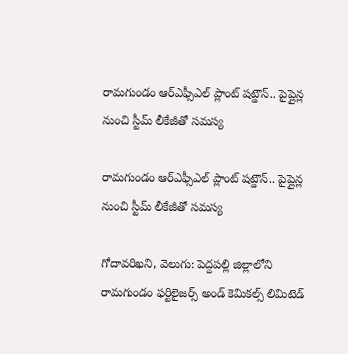రామగుండం ఆర్ఎఫ్సీఎల్ ప్లాంట్ షట్డౌన్.. పైప్లైన్ల నుంచి స్టీమ్ లీకేజీతో సమస్య

రామగుండం ఆర్ఎఫ్సీఎల్ ప్లాంట్ షట్డౌన్.. పైప్లైన్ల నుంచి స్టీమ్ లీకేజీతో సమస్య

గోదావరిఖని, వెలుగు: పెద్దపల్లి జిల్లాలోని రామగుండం ఫర్టిలైజర్స్ అండ్ కెమికల్స్ లిమిటెడ్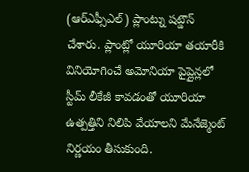(ఆర్ఎఫ్సీఎల్) ప్లాంట్ను షట్డౌన్ చేశారు. ప్లాంట్లో యూరియా తయారీకి వినియోగించే అమోనియా పైప్లైన్లలో స్టీమ్ లీకేజీ కావడంతో యూరియా ఉత్పత్తిని నిలిపి వేయాలని మేనేజ్మెంట్ నిర్ణయం తీసుకుంది.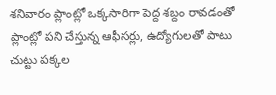శనివారం ప్లాంట్లో ఒక్కసారిగా పెద్ద శబ్దం రావడంతో ప్లాంట్లో పని చేస్తున్న ఆఫీసర్లు, ఉద్యోగులతో పాటు చుట్టు పక్కల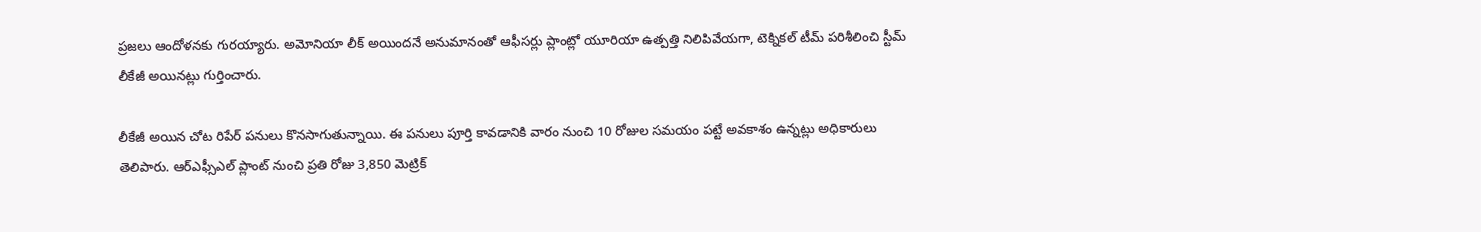ప్రజలు ఆందోళనకు గురయ్యారు. అమోనియా లీక్ అయిందనే అనుమానంతో ఆఫీసర్లు ప్లాంట్లో యూరియా ఉత్పత్తి నిలిపివేయగా, టెక్నికల్ టీమ్ పరిశీలించి స్టీమ్ లీకేజీ అయినట్లు గుర్తించారు.

లీకేజీ అయిన చోట రిపేర్ పనులు కొనసాగుతున్నాయి. ఈ పనులు పూర్తి కావడానికి వారం నుంచి 10 రోజుల సమయం పట్టే అవకాశం ఉన్నట్లు అధికారులు తెలిపారు. ఆర్ఎఫ్సీఎల్ ప్లాంట్ నుంచి ప్రతి రోజు 3,850 మెట్రిక్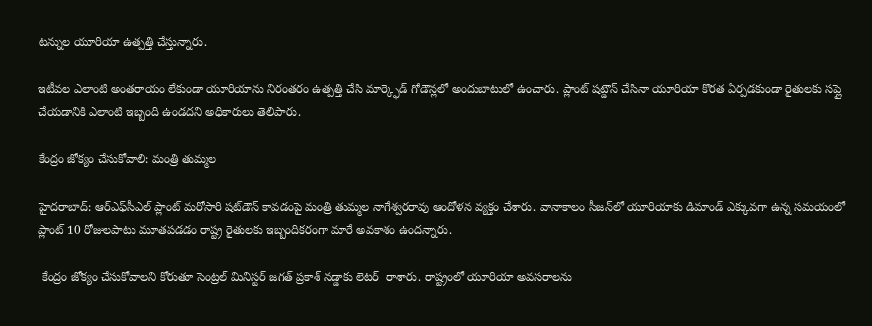టన్నుల యూరియా ఉత్పత్తి చేస్తున్నారు.

ఇటీవల ఎలాంటి అంతరాయం లేకుండా యూరియాను నిరంతరం ఉత్పత్తి చేసి మార్క్ఫెడ్ గోడౌన్లలో అందుబాటులో ఉంచారు. ప్లాంట్ షట్డౌన్ చేసినా యూరియా కొరత ఏర్పడకుండా రైతులకు సప్లై చేయడానికి ఎలాంటి ఇబ్బంది ఉండదని అధికారులు తెలిపారు.

కేంద్రం జోక్యం చేసుకోవాలి: మంత్రి తుమ్మల

హైదరాబాద్‌‌: ఆర్‌‌ఎఫ్‌‌సీఎల్‌‌ ప్లాంట్‌‌ మరోసారి షట్‌‌డౌన్‌‌ కావడంపై మంత్రి తుమ్మల నాగేశ్వరరావు ఆందోళన వ్యక్తం చేశారు. వానాకాలం సీజన్‌‌లో యూరియాకు డిమాండ్‌‌ ఎక్కువగా ఉన్న సమయంలో ప్లాంట్‌‌ 10 రోజులపాటు మూతపడడం రాష్ట్ర రైతులకు ఇబ్బందికరంగా మారే అవకాశం ఉందన్నారు.

 కేంద్రం జోక్యం చేసుకోవాలని కోరుతూ సెంట్రల్ మినిస్టర్ జగత్‌‌ ప్రకాశ్‌‌ నడ్డాకు లెటర్  రాశారు. రాష్ట్రంలో యూరియా అవసరాలను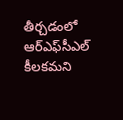తీర్చడంలో ఆర్‌‌ఎఫ్‌‌సీఎల్‌‌ కీలకమని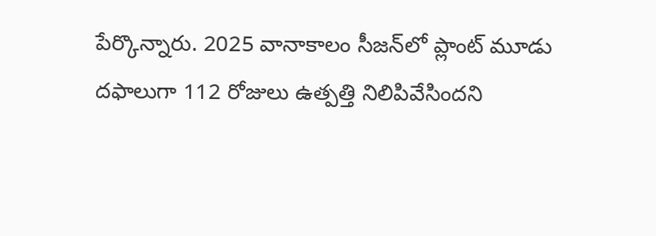పేర్కొన్నారు. 2025 వానాకాలం సీజన్‌‌లో ప్లాంట్‌‌ మూడు దఫాలుగా 112 రోజులు ఉత్పత్తి నిలిపివేసిందని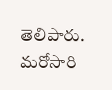తెలిపారు. మరోసారి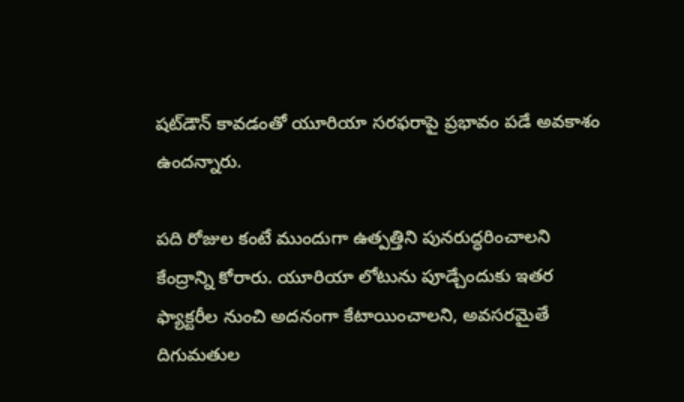షట్‌‌డౌన్‌‌ కావడంతో యూరియా సరఫరాపై ప్రభావం పడే అవకాశం ఉందన్నారు.

పది రోజుల కంటే ముందుగా ఉత్పత్తిని పునరుద్ధరించాలని కేంద్రాన్ని కోరారు. యూరియా లోటును పూడ్చేందుకు ఇతర ఫ్యాక్టరీల నుంచి అదనంగా కేటాయించాలని, అవసరమైతే దిగుమతుల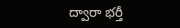ద్వారా భర్తీ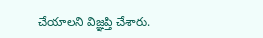చేయాలని విజ్ఞప్తి చేశారు.